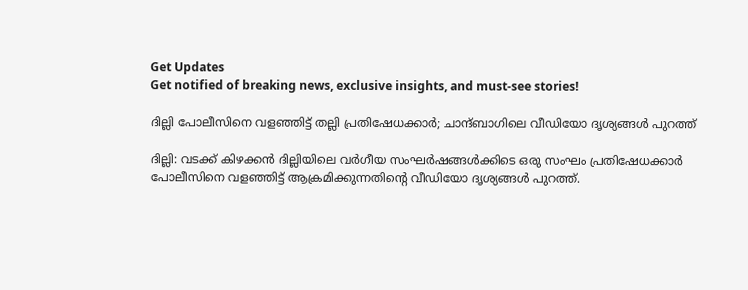Get Updates
Get notified of breaking news, exclusive insights, and must-see stories!

ദില്ലി പോലീസിനെ വളഞ്ഞിട്ട് തല്ലി പ്രതിഷേധക്കാര്‍; ചാന്ദ്ബാഗിലെ വീഡിയോ ദൃശ്യങ്ങള്‍ പുറത്ത്

ദില്ലി: വടക്ക് കിഴക്കന്‍ ദില്ലിയിലെ വര്‍ഗീയ സംഘര്‍ഷങ്ങള്‍ക്കിടെ ഒരു സംഘം പ്രതിഷേധക്കാര്‍ പോലീസിനെ വളഞ്ഞിട്ട് ആക്രമിക്കുന്നതിന്‍റെ വീഡിയോ ദൃശ്യങ്ങള്‍ പുറത്ത്.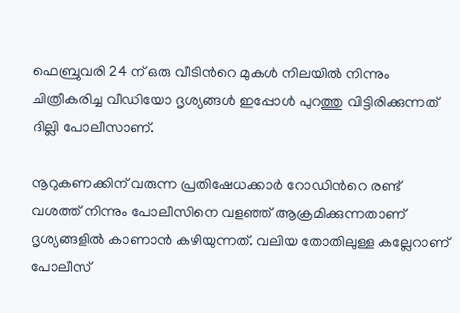ഫെബ്രുവരി 24 ന് ഒരു വീടിന്‍റെ മുകള്‍ നിലയില്‍ നിന്നും ചിത്രീകരിച്ച വീഡിയോ ദൃശ്യങ്ങള്‍ ഇപ്പോള്‍ പുറത്തു വിട്ടിരിക്കുന്നത് ദില്ലി പോലീസാണ്.

നൂറുകണക്കിന് വരുന്ന പ്രതിഷേധക്കാര്‍ റോഡിന്‍റെ രണ്ട് വശത്ത് നിന്നും പോലീസിനെ വളഞ്ഞ് ആക്രമിക്കുന്നതാണ് ദൃശ്യങ്ങളില്‍ കാണാന്‍ കഴിയുന്നത്. വലിയ തോതിലുള്ള കല്ലേറാണ് പോലീസ്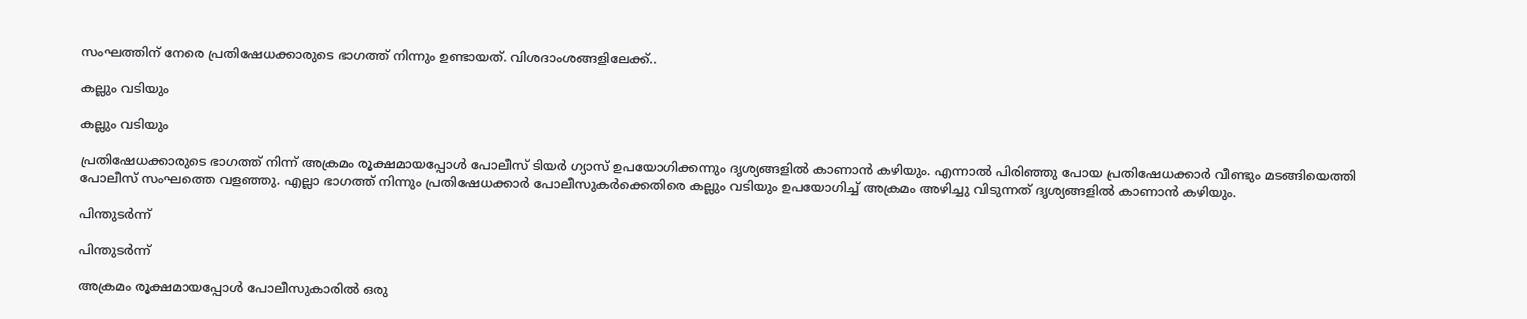സംഘത്തിന് നേരെ പ്രതിഷേധക്കാരുടെ ഭാഗത്ത് നിന്നും ഉണ്ടായത്. വിശദാംശങ്ങളിലേക്ക്..

കല്ലും വടിയും

കല്ലും വടിയും

പ്രതിഷേധക്കാരുടെ ഭാഗത്ത് നിന്ന് അക്രമം രൂക്ഷമായപ്പോള്‍ പോലീസ് ടിയര്‍ ഗ്യാസ് ഉപയോഗിക്കന്നും ദൃശ്യങ്ങളില്‍ കാണാന്‍ കഴിയും. എന്നാല്‍ പിരിഞ്ഞു പോയ പ്രതിഷേധക്കാര്‍ വീണ്ടും മടങ്ങിയെത്തി പോലീസ് സംഘത്തെ വളഞ്ഞു. എല്ലാ ഭാഗത്ത് നിന്നും പ്രതിഷേധക്കാര്‍ പോലീസുകര്‍ക്കെതിരെ കല്ലും വടിയും ഉപയോഗിച്ച് അക്രമം അഴിച്ചു വിടുന്നത് ദൃശ്യങ്ങളില്‍ കാണാന്‍ കഴിയും.

പിന്തുടര്‍ന്ന്

പിന്തുടര്‍ന്ന്

അക്രമം രൂക്ഷമായപ്പോള്‍ പോലീസുകാരില്‍ ഒരു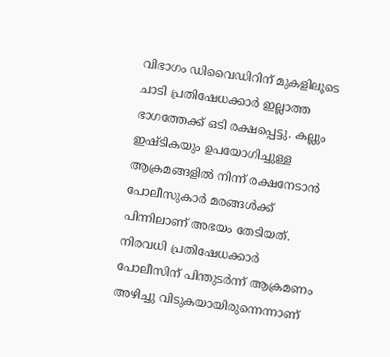വിഭാഗം ഡിവൈഡിറിന് മുകളിലൂടെ ചാടി പ്രതിഷേധക്കാര്‍ ഇല്ലാത്ത ഭാഗത്തേക്ക് ഒടി രക്ഷപ്പെട്ടു. കല്ലും ഇഷ്ടികയും ഉപയോഗിച്ചുള്ള ആക്രമങ്ങളില്‍ നിന്ന് രക്ഷനേടാന്‍ പോലീസുകാര്‍ മരങ്ങള്‍ക്ക് പിന്നിലാണ് അഭയം തേടിയത്. നിരവധി പ്രതിഷേധക്കാര്‍ പോലീസിന് പിന്തുടര്‍ന്ന് ആക്രമണം അഴിച്ചു വിടുകയായിരുന്നെന്നാണ്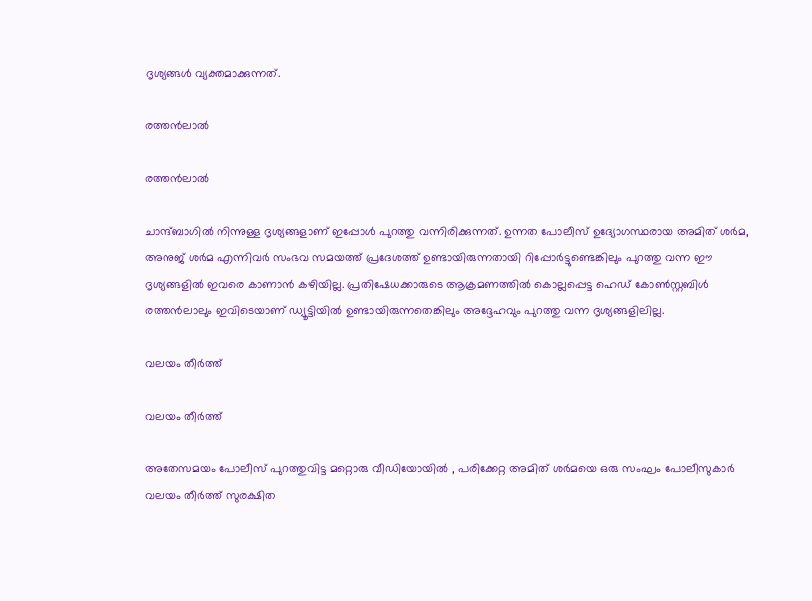ദൃശ്യങ്ങള്‍ വ്യക്തമാക്കുന്നത്.

രത്തന്‍ലാല്‍

രത്തന്‍ലാല്‍

ചാന്ദ്ബാഗില്‍ നിന്നുള്ള ദൃശ്യങ്ങളാണ് ഇപ്പോള്‍ പുറത്തു വന്നിരിക്കുന്നത്. ഉന്നത പോലീസ് ഉദ്യോഗസ്ഥരായ അമിത് ശര്‍മ, അനുജ് ശര്‍മ എന്നിവര്‍ സംഭവ സമയത്ത് പ്രദേശത്ത് ഉണ്ടായിരുന്നതായി റിപ്പോര്‍ട്ടുണ്ടെങ്കിലും പുറത്തു വന്ന ഈ ദൃശ്യങ്ങളില്‍ ഇവരെ കാണാന്‍ കഴിയില്ല. പ്രതിഷേധക്കാരുടെ ആക്രമണത്തില്‍ കൊല്ലപ്പെട്ട ഹെഡ് കോണ്‍സ്റ്റബിള്‍ രത്തന്‍ലാലും ഇവിടെയാണ് ഡ്യൂട്ടിയില്‍ ഉണ്ടായിരുന്നതെങ്കിലും അദ്ദേഹവും പുറത്തു വന്ന ദൃശ്യങ്ങളിലില്ല.

വലയം തീര്‍ത്ത്

വലയം തീര്‍ത്ത്

അതേസമയം പോലീസ് പുറത്തുവിട്ട മറ്റൊരു വീഡിയോയില്‍ , പരിക്കേറ്റ അമിത് ശര്‍മയെ ഒരു സംഘം പോലീസുകാര്‍ വലയം തീര്‍ത്ത് സുരക്ഷിത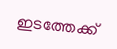ഇടത്തേക്ക്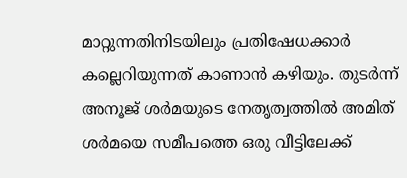മാറ്റുന്നതിനിടയിലും പ്രതിഷേധക്കാര്‍ കല്ലെറിയുന്നത് കാണാന്‍ കഴിയും. തുടര്‍ന്ന് അനൂജ് ശര്‍മയുടെ നേതൃത്വത്തില്‍ അമിത് ശര്‍മയെ സമീപത്തെ ഒരു വീട്ടിലേക്ക്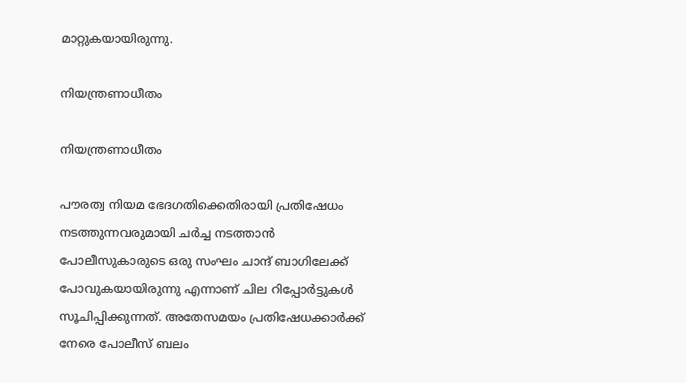മാറ്റുകയായിരുന്നു.

നിയന്ത്രണാധീതം

നിയന്ത്രണാധീതം

പൗരത്വ നിയമ ഭേദഗതിക്കെതിരായി പ്രതിഷേധം നടത്തുന്നവരുമായി ചര്‍ച്ച നടത്താന്‍ പോലീസുകാരുടെ ഒരു സംഘം ചാന്ദ് ബാഗിലേക്ക് പോവുകയായിരുന്നു എന്നാണ് ചില റിപ്പോര്‍ട്ടുകള്‍ സൂചിപ്പിക്കുന്നത്. അതേസമയം പ്രതിഷേധക്കാര്‍ക്ക് നേരെ പോലീസ് ബലം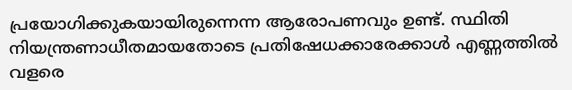പ്രയോഗിക്കുകയായിരുന്നെന്ന ആരോപണവും ഉണ്ട്. സ്ഥിതി നിയന്ത്രണാധീതമായതോടെ പ്രതിഷേധക്കാരേക്കാള്‍ എണ്ണത്തില്‍ വളരെ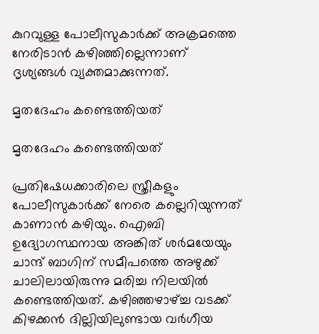കുറവുള്ള പോലീസുകാര്‍ക്ക് അക്രമത്തെ നേരിടാന്‍ കഴിഞ്ഞില്ലെന്നാണ് ദൃശ്യങ്ങള്‍ വ്യക്തമാക്കുന്നത്.

മൃതദേഹം കണ്ടെത്തിയത്

മൃതദേഹം കണ്ടെത്തിയത്

പ്രതിഷേധക്കാരിലെ സ്ത്രീകളും പോലീസുകാര്‍ക്ക് നേരെ കല്ലെറിയുന്നത് കാണാന്‍ കഴിയും. ഐബി ഉദ്യോഗസ്ഥനായ അങ്കിത് ശര്‍മയേയും ചാന്ദ് ബാഗിന് സമീപത്തെ അഴുക്ക് ചാലിലായിരുന്നു മരിച്ച നിലയില്‍ കണ്ടെത്തിയത്. കഴിഞ്ഞഴാഴ്ച്ച വടക്ക് കിഴക്കന്‍ ദില്ലിയിലുണ്ടായ വര്‍ഗീയ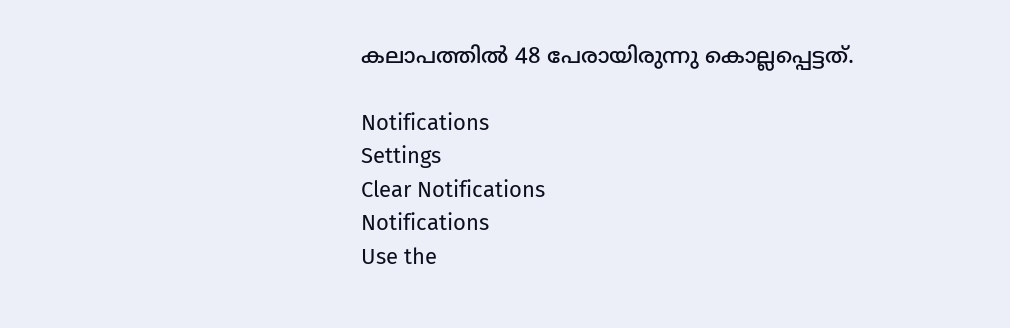കലാപത്തില്‍ 48 പേരായിരുന്നു കൊല്ലപ്പെട്ടത്.

Notifications
Settings
Clear Notifications
Notifications
Use the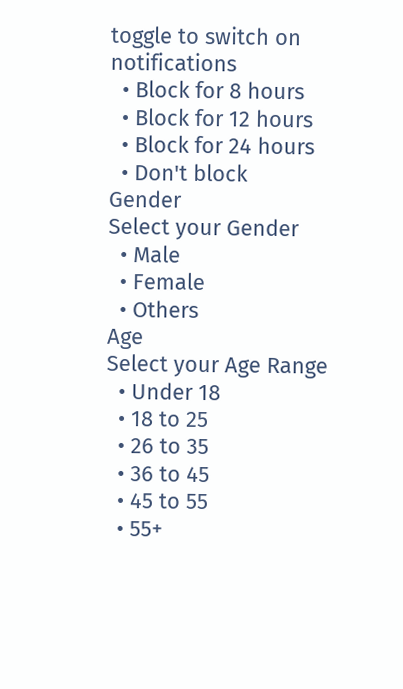toggle to switch on notifications
  • Block for 8 hours
  • Block for 12 hours
  • Block for 24 hours
  • Don't block
Gender
Select your Gender
  • Male
  • Female
  • Others
Age
Select your Age Range
  • Under 18
  • 18 to 25
  • 26 to 35
  • 36 to 45
  • 45 to 55
  • 55+